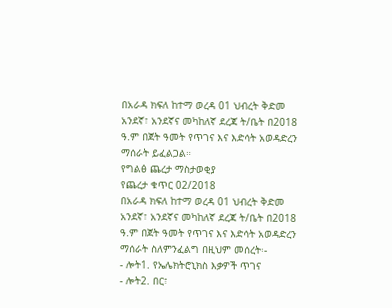በአራዳ ክፍለ ከተማ ወረዳ 01 ህብረት ቅድመ አንደኛ፣ አንደኛና መካከለኛ ደረጃ ት/ቤት በ2018 ዓ.ም በጀት ዓመት የጥገና እና እድሳት አወዳድረን ማሰራት ይፈልጋል።
የግልፅ ጨረታ ማስታወቂያ
የጨረታ ቁጥር 02/2018
በአራዳ ክፍለ ከተማ ወረዳ 01 ህብረት ቅድመ አንደኛ፣ አንደኛና መካከለኛ ደረጃ ት/ቤት በ2018 ዓ.ም በጀት ዓመት የጥገና እና እድሳት አወዳድረን ማሰራት ስለምንፈልግ በዚህም መሰረት፡-
- ሎት1. የኤሌክትሮኒክስ እቃዎች ጥገና
- ሎት2. በር፣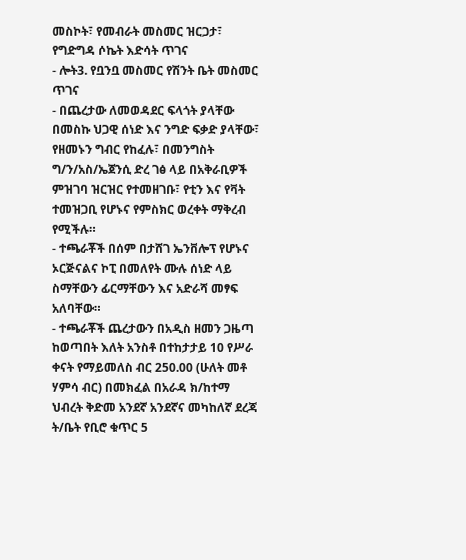መስኮት፣ የመብራት መስመር ዝርጋታ፣ የግድግዳ ሶኬት እድሳት ጥገና
- ሎት3. የቧንቧ መስመር የሽንት ቤት መስመር ጥገና
- በጨረታው ለመወዳደር ፍላጎት ያላቸው በመስኩ ህጋዊ ሰነድ እና ንግድ ፍቃድ ያላቸው፣ የዘመኑን ግብር የከፈሉ፣ በመንግስት ግ/ን/አስ/ኤጀንሲ ድረ ገፅ ላይ በአቅራቢዎች ምዝገባ ዝርዝር የተመዘገቡ፣ የቲን እና የቫት ተመዝጋቢ የሆኑና የምስክር ወረቀት ማቅረብ የሚችሉ።
- ተጫራቾች በሰም በታሸገ ኤንቨሎፕ የሆኑና ኦርጅናልና ኮፒ በመለየት ሙሉ ሰነድ ላይ ስማቸውን ፊርማቸውን እና አድራሻ መፃፍ አለባቸው።
- ተጫራቾች ጨረታውን በአዲስ ዘመን ጋዜጣ ከወጣበት እለት አንስቶ በተከታታይ 10 የሥራ ቀናት የማይመለስ ብር 250.00 (ሁለት መቶ ሃምሳ ብር) በመክፈል በአራዳ ክ/ከተማ ህብረት ቅድመ አንደኛ አንደኛና መካከለኛ ደረጃ ት/ቤት የቢሮ ቁጥር 5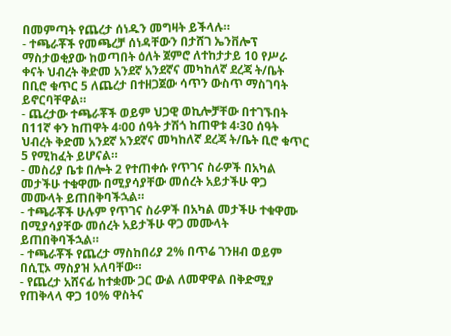በመምጣት የጨረታ ሰነዱን መግዛት ይችላሉ።
- ተጫራቾች የመጫረቻ ሰነዳቸውን በታሸገ ኤንቨሎፕ ማስታወቂያው ከወጣበት ዕለት ጀምሮ ለተከታታይ 10 የሥራ ቀናት ህብረት ቅድመ አንደኛ አንደኛና መካከለኛ ደረጃ ት/ቤት በቢሮ ቁጥር 5 ለጨረታ በተዘጋጀው ሳጥን ውስጥ ማስገባት ይኖርባቸዋል።
- ጨረታው ተጫራቾች ወይም ህጋዊ ወኪሎቻቸው በተገኙበት በ11ኛ ቀን ከጠዋት 4፡00 ሰዓት ታሽጎ ከጠዋቱ 4፡30 ሰዓት ህብረት ቅድመ አንደኛ አንደኛና መካከለኛ ደረጃ ት/ቤት ቢሮ ቁጥር 5 የሚከፈት ይሆናል።
- መስሪያ ቤቱ በሎት 2 የተጠቀሱ የጥገና ስራዎች በአካል መታችሁ ተቁዋሙ በሚያሳያቸው መሰረት አይታችሁ ዋጋ መሙላት ይጠበቅባችኋል።
- ተጫራቾች ሁሉም የጥገና ስራዎች በአካል መታችሁ ተቁዋሙ በሚያሳያቸው መሰረት አይታችሁ ዋጋ መሙላት ይጠበቅባችኋል።
- ተጫራቾች የጨረታ ማስከበሪያ 2% በጥሬ ገንዘብ ወይም በሲፒኦ ማስያዝ አለባቸው።
- የጨረታ አሸናፊ ከተቋሙ ጋር ውል ለመዋዋል በቅድሚያ የጠቅላላ ዋጋ 10% ዋስትና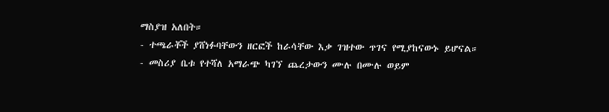ማስያዝ አለበት።
- ተጫራቾች ያሸነፉባቸውን ዘርፎች ከራሳቸው እቃ ገዝተው ጥገና የሚያከናውኑ ይሆናል።
- መስሪያ ቤቱ የተሻለ አማራጭ ካገኘ ጨረታውን ሙሉ በሙሉ ወይም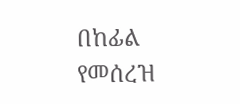በከፊል የመሰረዝ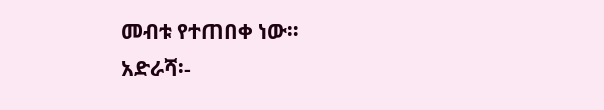መብቱ የተጠበቀ ነው።
አድራሻ፡-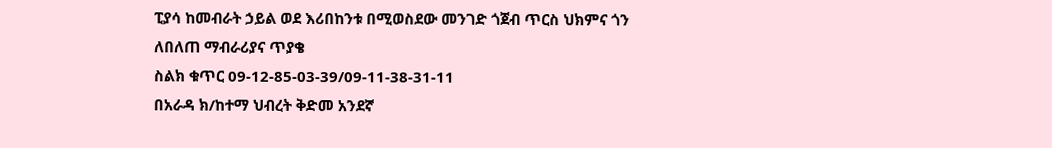ፒያሳ ከመብራት ኃይል ወደ እሪበከንቱ በሚወስደው መንገድ ጎጀብ ጥርስ ህክምና ጎን
ለበለጠ ማብራሪያና ጥያቄ
ስልክ ቁጥር 09-12-85-03-39/09-11-38-31-11
በአራዳ ክ/ከተማ ህብረት ቅድመ አንደኛ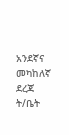አንደኛና መካከለኛ ደረጃ ት/ቤት